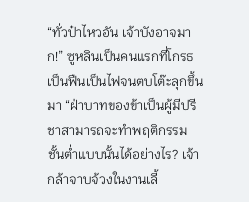“ทั่วป๋าไหวอัน เจ้าบังอาจมาก!” ซูหลินเป็นคนแรกที่โกรธเป็นฟืนเป็นไฟจนตบโต๊ะลุกขึ้นมา “ฝ่าบาทของข้าเป็นผู้มีปรีชาสามารถจะทำพฤติกรรมชั้นต่ำแบบนั้นได้อย่างไร? เจ้ากล้าจาบจ้วงในงานเลี้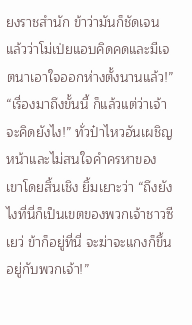ยงราชสำนัก ข้าว่ามันก็ชัดเจนแล้วว่าโม่เป่ยแอบคิดคดและมีเจตนาเอาใจออกห่างตั้งนานแล้ว!”
“เรื่องมาถึงขั้นนี้ ก็แล้วแต่ว่าเจ้าจะคิดยังไง!” ทั่วป๋าไหวอันเผชิญหน้าและไม่สนใจคำครหาของเขาโดยสิ้นเชิง ยิ้มเยาะว่า “ถึงยังไงที่นี่ก็เป็นเขตของพวกเจ้าชาวซีเยว่ ข้าก็อยู่ที่นี่ จะฆ่าจะแกงก็ขึ้นอยู่กับพวกเจ้า!”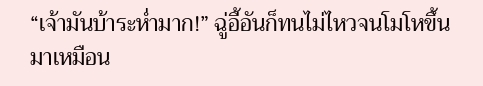“เจ้ามันบ้าระห่ำมาก!” ฉู่อี้อันก็ทนไม่ไหวจนโมโหขึ้นมาเหมือน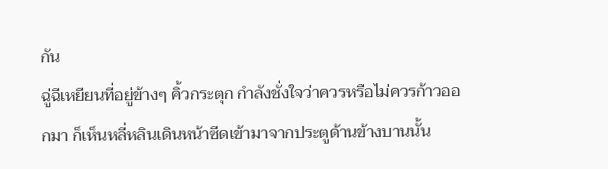กัน
ฉู่ฉีเหยียนที่อยู่ข้างๆ คิ้วกระตุก กำลังชั่งใจว่าควรหรือไม่ควรก้าวออกมา ก็เห็นหลี่หลินเดินหน้าซีดเข้ามาจากประตูด้านข้างบานนั้น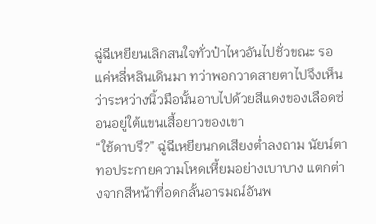ฉู่ฉีเหยียนเลิกสนใจทั่วป๋าไหวอันไปชั่วขณะ รอแค่หลี่หลินเดินมา ทว่าพอกวาดสายตาไปจึงเห็นว่าระหว่างนิ้วมือนั้นอาบไปด้วยสีแดงของเลือดซ่อนอยู่ใต้แขนเสื้อยาวของเขา
“ใช้ดาบรึ?” ฉู่ฉีเหยียนกดเสียงต่ำลงถาม นัยน์ตาทอประกายความโหดเหี้ยมอย่างเบาบาง แตกต่างจากสีหน้าที่อดกลั้นอารมณ์อันพ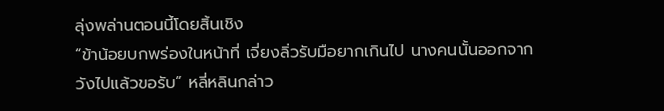ลุ่งพล่านตอนนี้โดยสิ้นเชิง
“ข้าน้อยบกพร่องในหน้าที่ เจี่ยงลิ่วรับมือยากเกินไป นางคนนั้นออกจากวังไปแล้วขอรับ” หลี่หลินกล่าว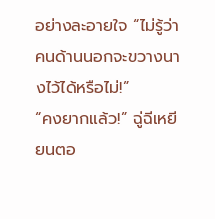อย่างละอายใจ “ไม่รู้ว่าคนด้านนอกจะขวางนางไว้ได้หรือไม่!”
“คงยากแล้ว!” ฉู่ฉีเหยียนตอ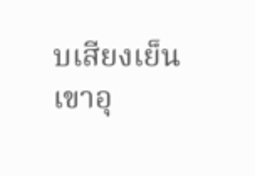บเสียงเย็น
เขาอุ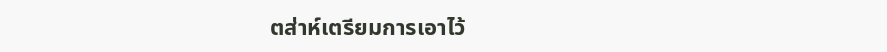ตส่าห์เตรียมการเอาไว้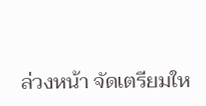ล่วงหน้า จัดเตรียมให